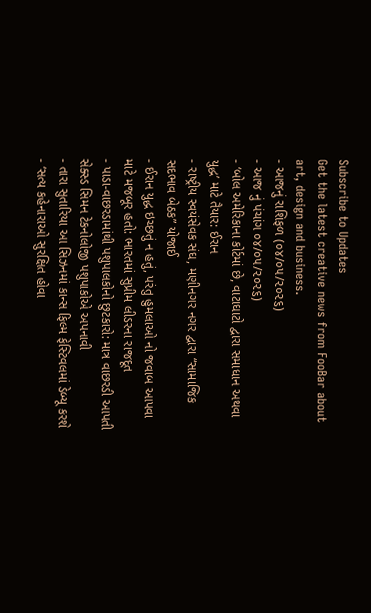Subscribe to Updates
Get the latest creative news from FooBar about art, design and business.
- આજનું રાશિફળ (૦૪/૦૫/૨૦૨૬)
- આજ નું પંચાંગ ૦૪/૦૫/૨૦૨૬)
- ‘બોલ અમેરિકાના કોર્ટમાં છે, વાટાઘાટો દ્વારા સમાધાન અથવા યુદ્ધ’ માટે તૈયાર: ઈરાન
- રાષ્ટ્રીય સ્વયંસેવક સંઘ, મણીનગર નગર દ્વારા “સામાજિક સદભાવ બેઠક” યોજાઈ
- ઈરાન યુદ્ધ ઇચ્છતું ન હતું, પરંતુ હુમલાઓ નો જવાબ આપવા માટે મજબૂર હતો: ભારતમાં સુપ્રીમ લીડરના રાજદૂત
- પાડા-વાછરડામાંથી પશુપાલકોનો છુટકારો: માત્ર વાછરડી આપતી સેક્સ્ડ સિમન ટેકનોલોજી પશુપાકોએ અપનાવી
- તારા સુતારિયા આ સિઝનમાં કાન્સ ફિલ્મ ફેસ્ટિવલમાં ડેબ્યૂ કરશે
- ‘સત્ય કહેનારાઓ સુરક્ષિત હોવા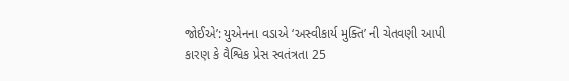જોઈએ’: યુએનના વડાએ ‘અસ્વીકાર્ય મુક્તિ’ ની ચેતવણી આપી કારણ કે વૈશ્વિક પ્રેસ સ્વતંત્રતા 25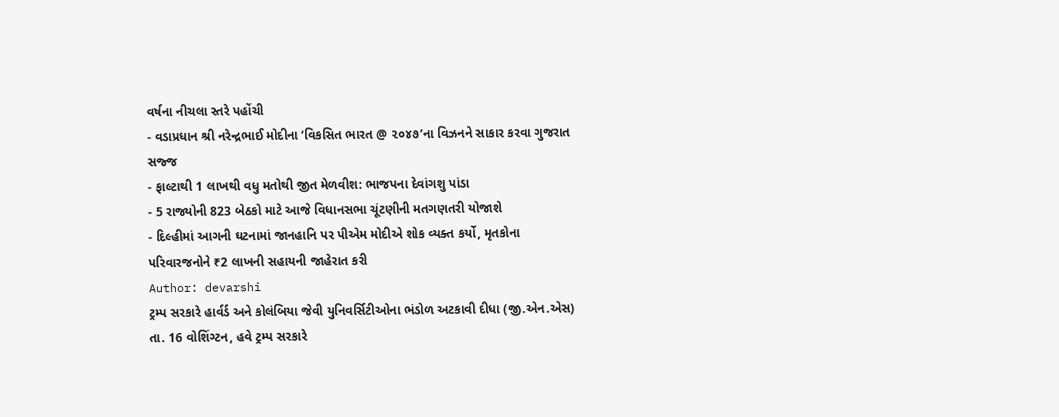વર્ષના નીચલા સ્તરે પહોંચી
- વડાપ્રધાન શ્રી નરેન્દ્રભાઈ મોદીના ‘વિકસિત ભારત @ ૨૦૪૭’ના વિઝનને સાકાર કરવા ગુજરાત સજ્જ
- ફાલ્ટાથી 1 લાખથી વધુ મતોથી જીત મેળવીશ: ભાજપના દેવાંગશુ પાંડા
- 5 રાજ્યોની 823 બેઠકો માટે આજે વિધાનસભા ચૂંટણીની મતગણતરી યોજાશે
- દિલ્હીમાં આગની ઘટનામાં જાનહાનિ પર પીએમ મોદીએ શોક વ્યક્ત કર્યો, મૃતકોના પરિવારજનોને ₹2 લાખની સહાયની જાહેરાત કરી
Author: devarshi
ટ્રમ્પ સરકારે હાર્વર્ડ અને કોલંબિયા જેવી યુનિવર્સિટીઓના ભંડોળ અટકાવી દીધા (જી.એન.એસ) તા. 16 વોશિંગ્ટન, હવે ટ્રમ્પ સરકારે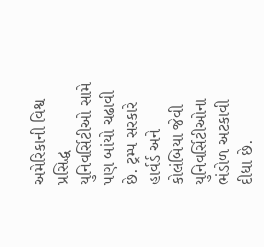અમેરિકાની વિશ્વ પ્રસિદ્ધ યુનિવર્સિટીઓ સામે પણ બાંયો ચઢાવી છે. ટ્રમ્પ સરકારે હાર્વર્ડ અને કોલંબિયા જેવી યુનિવર્સિટીઓના ભંડોળ અટકાવી દીધા છે.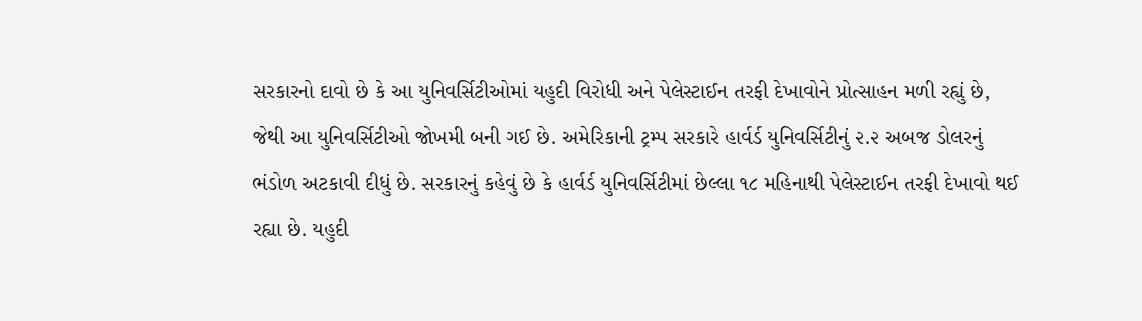સરકારનો દાવો છે કે આ યુનિવર્સિટીઓમાં યહુદી વિરોધી અને પેલેસ્ટાઈન તરફી દેખાવોને પ્રોત્સાહન મળી રહ્યું છે, જેથી આ યુનિવર્સિટીઓ જોખમી બની ગઈ છે. અમેરિકાની ટ્રમ્પ સરકારે હાર્વર્ડ યુનિવર્સિટીનું ૨.૨ અબજ ડોલરનું ભંડોળ અટકાવી દીધું છે. સરકારનું કહેવું છે કે હાર્વર્ડ યુનિવર્સિટીમાં છેલ્લા ૧૮ મહિનાથી પેલેસ્ટાઈન તરફી દેખાવો થઈ રહ્યા છે. યહુદી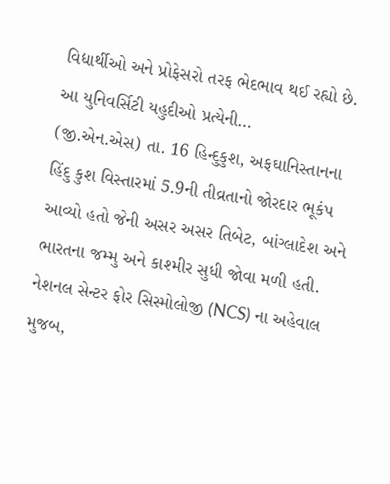વિદ્યાર્થીઓ અને પ્રોફેસરો તરફ ભેદભાવ થઈ રહ્યો છે. આ યુનિવર્સિટી યહુદીઓ પ્રત્યેની…
(જી.એન.એસ) તા. 16 હિન્દુકુશ, અફઘાનિસ્તાનના હિંદુ કુશ વિસ્તારમાં 5.9ની તીવ્રતાનો જોરદાર ભૂકંપ આવ્યો હતો જેની અસર અસર તિબેટ, બાંગ્લાદેશ અને ભારતના જમ્મુ અને કાશ્મીર સુધી જોવા મળી હતી. નેશનલ સેન્ટર ફોર સિસ્મોલોજી (NCS) ના અહેવાલ મુજબ,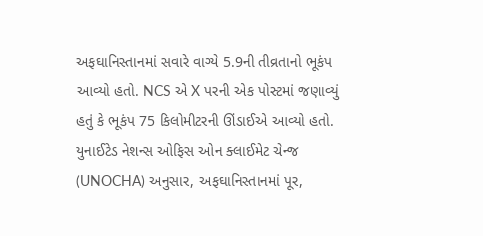અફઘાનિસ્તાનમાં સવારે વાગ્યે 5.9ની તીવ્રતાનો ભૂકંપ આવ્યો હતો. NCS એ X પરની એક પોસ્ટમાં જણાવ્યું હતું કે ભૂકંપ 75 કિલોમીટરની ઊંડાઈએ આવ્યો હતો. યુનાઈટેડ નેશન્સ ઓફિસ ઓન ક્લાઈમેટ ચેન્જ (UNOCHA) અનુસાર, અફઘાનિસ્તાનમાં પૂર,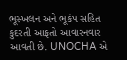ભૂસ્ખલન અને ભૂકંપ સહિત કુદરતી આફતો આવારનવાર આવતી છે. UNOCHA એ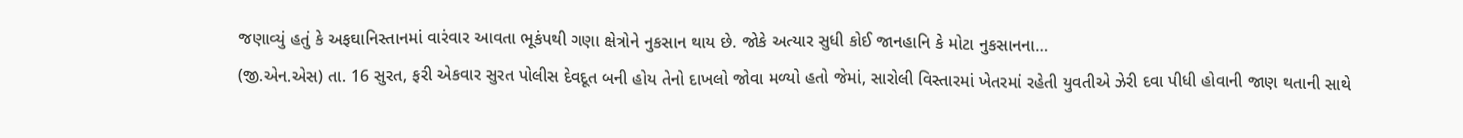જણાવ્યું હતું કે અફઘાનિસ્તાનમાં વારંવાર આવતા ભૂકંપથી ગણા ક્ષેત્રોને નુકસાન થાય છે. જોકે અત્યાર સુધી કોઈ જાનહાનિ કે મોટા નુકસાનના…
(જી.એન.એસ) તા. 16 સુરત, ફરી એકવાર સુરત પોલીસ દેવદૂત બની હોય તેનો દાખલો જોવા મળ્યો હતો જેમાં, સારોલી વિસ્તારમાં ખેતરમાં રહેતી યુવતીએ ઝેરી દવા પીધી હોવાની જાણ થતાની સાથે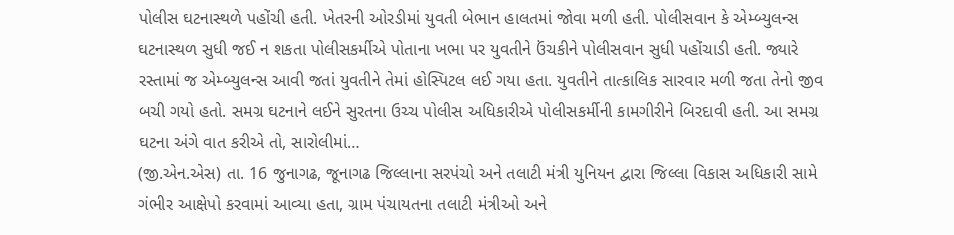પોલીસ ઘટનાસ્થળે પહોંચી હતી. ખેતરની ઓરડીમાં યુવતી બેભાન હાલતમાં જોવા મળી હતી. પોલીસવાન કે એમ્બ્યુલન્સ ઘટનાસ્થળ સુધી જઈ ન શકતા પોલીસકર્મીએ પોતાના ખભા પર યુવતીને ઉંચકીને પોલીસવાન સુધી પહોંચાડી હતી. જ્યારે રસ્તામાં જ એમ્બ્યુલન્સ આવી જતાં યુવતીને તેમાં હોસ્પિટલ લઈ ગયા હતા. યુવતીને તાત્કાલિક સારવાર મળી જતા તેનો જીવ બચી ગયો હતો. સમગ્ર ઘટનાને લઈને સુરતના ઉચ્ચ પોલીસ અધિકારીએ પોલીસકર્મીની કામગીરીને બિરદાવી હતી. આ સમગ્ર ઘટના અંગે વાત કરીએ તો, સારોલીમાં…
(જી.એન.એસ) તા. 16 જુનાગઢ, જૂનાગઢ જિલ્લાના સરપંચો અને તલાટી મંત્રી યુનિયન દ્વારા જિલ્લા વિકાસ અધિકારી સામે ગંભીર આક્ષેપો કરવામાં આવ્યા હતા, ગ્રામ પંચાયતના તલાટી મંત્રીઓ અને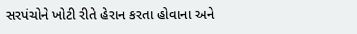સરપંચોને ખોટી રીતે હેરાન કરતા હોવાના અને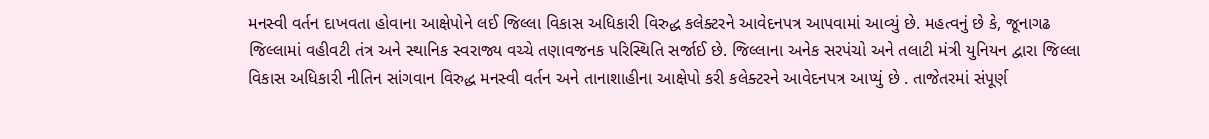મનસ્વી વર્તન દાખવતા હોવાના આક્ષેપોને લઈ જિલ્લા વિકાસ અધિકારી વિરુદ્ધ કલેક્ટરને આવેદનપત્ર આપવામાં આવ્યું છે. મહત્વનું છે કે, જૂનાગઢ જિલ્લામાં વહીવટી તંત્ર અને સ્થાનિક સ્વરાજ્ય વચ્ચે તણાવજનક પરિસ્થિતિ સર્જાઈ છે. જિલ્લાના અનેક સરપંચો અને તલાટી મંત્રી યુનિયન દ્વારા જિલ્લા વિકાસ અધિકારી નીતિન સાંગવાન વિરુદ્ધ મનસ્વી વર્તન અને તાનાશાહીના આક્ષેપો કરી કલેક્ટરને આવેદનપત્ર આપ્યું છે . તાજેતરમાં સંપૂર્ણ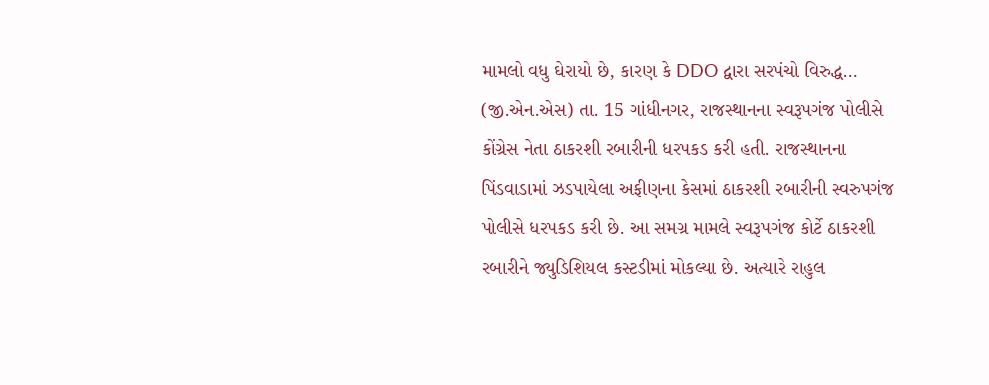મામલો વધુ ઘેરાયો છે, કારણ કે DDO દ્વારા સરપંચો વિરુદ્ધ…
(જી.એન.એસ) તા. 15 ગાંધીનગર, રાજસ્થાનના સ્વરૂપગંજ પોલીસે કોંગ્રેસ નેતા ઠાકરશી રબારીની ધરપકડ કરી હતી. રાજસ્થાનના પિંડવાડામાં ઝડપાયેલા અફીણના કેસમાં ઠાકરશી રબારીની સ્વરુપગંજ પોલીસે ધરપકડ કરી છે. આ સમગ્ર મામલે સ્વરૂપગંજ કોર્ટે ઠાકરશી રબારીને જ્યુડિશિયલ કસ્ટડીમાં મોકલ્યા છે. અત્યારે રાહુલ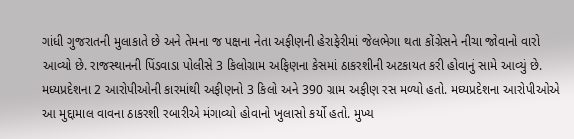ગાંધી ગુજરાતની મુલાકાતે છે અને તેમના જ પક્ષના નેતા અફીણની હેરાફેરીમાં જેલભેગા થતા કોંગ્રેસને નીચા જોવાનો વારો આવ્યો છે. રાજસ્થાનની પિંડવાડા પોલીસે 3 કિલોગ્રામ અફિણના કેસમાં ઠાકરશીની અટકાયત કરી હોવાનું સામે આવ્યું છે. મધ્યપ્રદેશના 2 આરોપીઓની કારમાંથી અફીણનો 3 કિલો અને 390 ગ્રામ અફીણ રસ મળ્યો હતો. મઘ્યપ્રદેશના આરોપીઓએ આ મુદ્દામાલ વાવના ઠાકરશી રબારીએ મંગાવ્યો હોવાનો ખુલાસો કર્યો હતો. મુખ્ય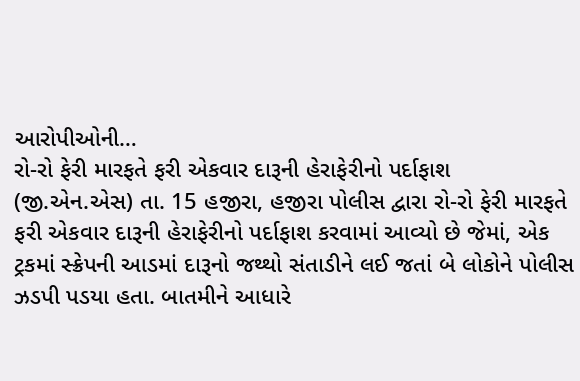આરોપીઓની…
રો-રો ફેરી મારફતે ફરી એકવાર દારૂની હેરાફેરીનો પર્દાફાશ (જી.એન.એસ) તા. 15 હજીરા, હજીરા પોલીસ દ્વારા રો-રો ફેરી મારફતે ફરી એકવાર દારૂની હેરાફેરીનો પર્દાફાશ કરવામાં આવ્યો છે જેમાં, એક ટ્રકમાં સ્ક્રેપની આડમાં દારૂનો જથ્થો સંતાડીને લઈ જતાં બે લોકોને પોલીસ ઝડપી પડયા હતા. બાતમીને આધારે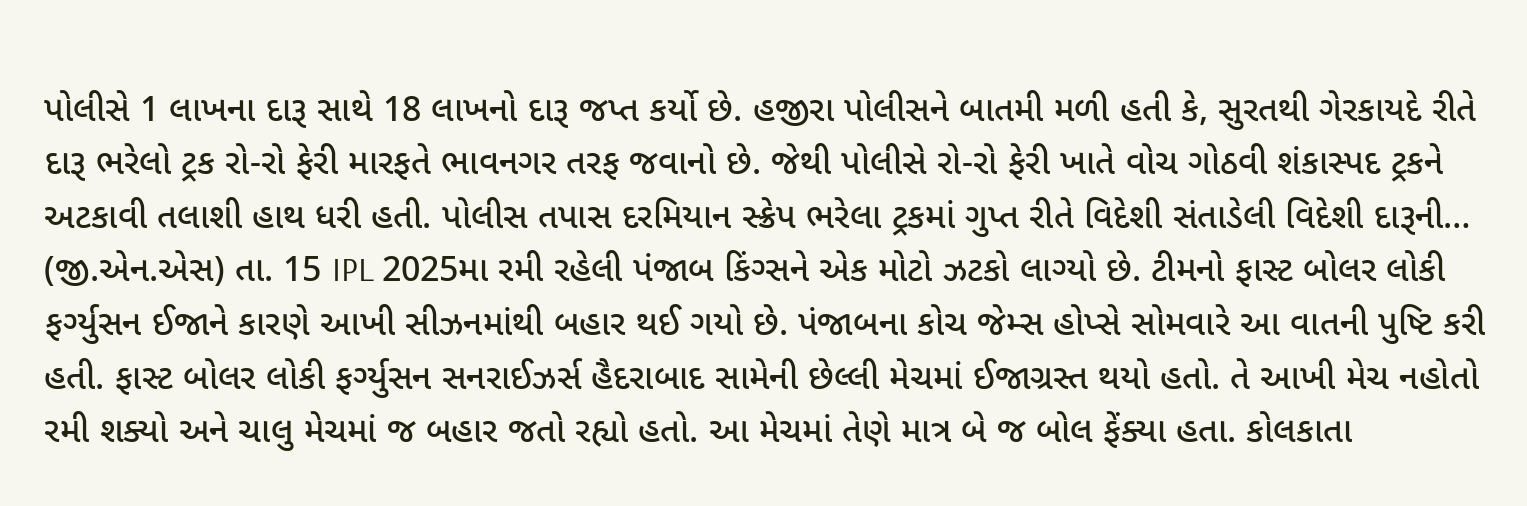પોલીસે 1 લાખના દારૂ સાથે 18 લાખનો દારૂ જપ્ત કર્યો છે. હજીરા પોલીસને બાતમી મળી હતી કે, સુરતથી ગેરકાયદે રીતે દારૂ ભરેલો ટ્રક રો-રો ફેરી મારફતે ભાવનગર તરફ જવાનો છે. જેથી પોલીસે રો-રો ફેરી ખાતે વોચ ગોઠવી શંકાસ્પદ ટ્રકને અટકાવી તલાશી હાથ ધરી હતી. પોલીસ તપાસ દરમિયાન સ્ક્રેપ ભરેલા ટ્રકમાં ગુપ્ત રીતે વિદેશી સંતાડેલી વિદેશી દારૂની…
(જી.એન.એસ) તા. 15 IPL 2025મા રમી રહેલી પંજાબ કિંગ્સને એક મોટો ઝટકો લાગ્યો છે. ટીમનો ફાસ્ટ બોલર લોકી ફર્ગ્યુસન ઈજાને કારણે આખી સીઝનમાંથી બહાર થઈ ગયો છે. પંજાબના કોચ જેમ્સ હોપ્સે સોમવારે આ વાતની પુષ્ટિ કરી હતી. ફાસ્ટ બોલર લોકી ફર્ગ્યુસન સનરાઈઝર્સ હૈદરાબાદ સામેની છેલ્લી મેચમાં ઈજાગ્રસ્ત થયો હતો. તે આખી મેચ નહોતો રમી શક્યો અને ચાલુ મેચમાં જ બહાર જતો રહ્યો હતો. આ મેચમાં તેણે માત્ર બે જ બોલ ફેંક્યા હતા. કોલકાતા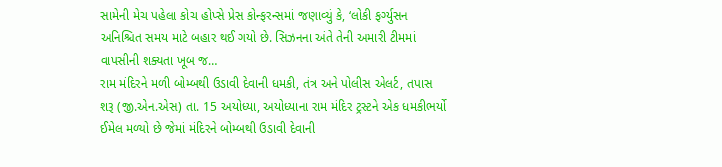સામેની મેચ પહેલા કોચ હોપ્સે પ્રેસ કોન્ફરન્સમાં જણાવ્યું કે, ‘લોકી ફર્ગ્યુસન અનિશ્ચિત સમય માટે બહાર થઈ ગયો છે. સિઝનના અંતે તેની અમારી ટીમમાં વાપસીની શક્યતા ખૂબ જ…
રામ મંદિરને મળી બોમ્બથી ઉડાવી દેવાની ધમકી, તંત્ર અને પોલીસ એલર્ટ, તપાસ શરૂ (જી.એન.એસ) તા. 15 અયોધ્યા, અયોધ્યાના રામ મંદિર ટ્રસ્ટને એક ધમકીભર્યો ઈમેલ મળ્યો છે જેમાં મંદિરને બોમ્બથી ઉડાવી દેવાની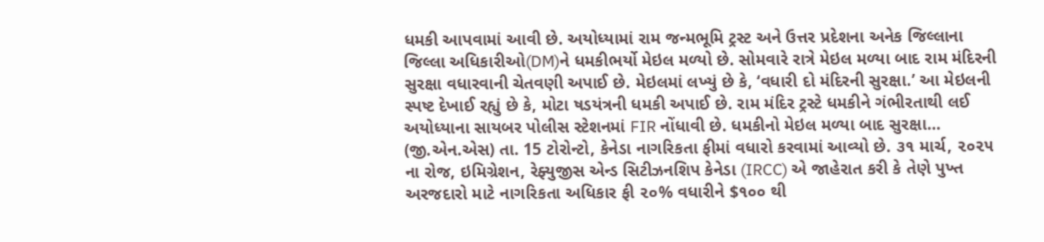ધમકી આપવામાં આવી છે. અયોધ્યામાં રામ જન્મભૂમિ ટ્રસ્ટ અને ઉત્તર પ્રદેશના અનેક જિલ્લાના જિલ્લા અધિકારીઓ(DM)ને ધમકીભર્યો મેઇલ મળ્યો છે. સોમવારે રાત્રે મેઇલ મળ્યા બાદ રામ મંદિરની સુરક્ષા વધારવાની ચેતવણી અપાઈ છે. મેઇલમાં લખ્યું છે કે, ‘વધારી દો મંદિરની સુરક્ષા.’ આ મેઇલની સ્પષ્ટ દેખાઈ રહ્યું છે કે, મોટા ષડયંત્રની ધમકી અપાઈ છે. રામ મંદિર ટ્રસ્ટે ધમકીને ગંભીરતાથી લઈ અયોધ્યાના સાયબર પોલીસ સ્ટેશનમાં FIR નોંધાવી છે. ધમકીનો મેઇલ મળ્યા બાદ સુરક્ષા…
(જી.એન.એસ) તા. 15 ટોરોન્ટો, કેનેડા નાગરિકતા ફીમાં વધારો કરવામાં આવ્યો છે. ૩૧ માર્ચ, ૨૦૨૫ ના રોજ, ઇમિગ્રેશન, રેફ્યુજીસ એન્ડ સિટીઝનશિપ કેનેડા (IRCC) એ જાહેરાત કરી કે તેણે પુખ્ત અરજદારો માટે નાગરિકતા અધિકાર ફી ૨૦% વધારીને $૧૦૦ થી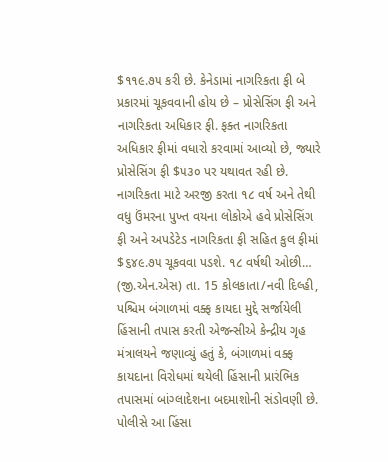$૧૧૯.૭૫ કરી છે. કેનેડામાં નાગરિકતા ફી બે પ્રકારમાં ચૂકવવાની હોય છે – પ્રોસેસિંગ ફી અને નાગરિકતા અધિકાર ફી. ફક્ત નાગરિકતા અધિકાર ફીમાં વધારો કરવામાં આવ્યો છે, જ્યારે પ્રોસેસિંગ ફી $૫૩૦ પર યથાવત રહી છે. નાગરિકતા માટે અરજી કરતા ૧૮ વર્ષ અને તેથી વધુ ઉંમરના પુખ્ત વયના લોકોએ હવે પ્રોસેસિંગ ફી અને અપડેટેડ નાગરિકતા ફી સહિત કુલ ફીમાં $૬૪૯.૭૫ ચૂકવવા પડશે. ૧૮ વર્ષથી ઓછી…
(જી.એન.એસ) તા. 15 કોલકાતા/નવી દિલ્હી, પશ્ચિમ બંગાળમાં વક્ફ કાયદા મુદ્દે સર્જાયેલી હિંસાની તપાસ કરતી એજન્સીએ કેન્દ્રીય ગૃહ મંત્રાલયને જણાવ્યું હતું કે, બંગાળમાં વક્ફ કાયદાના વિરોધમાં થયેલી હિંસાની પ્રારંભિક તપાસમાં બાંગ્લાદેશના બદમાશોની સંડોવણી છે. પોલીસે આ હિંસા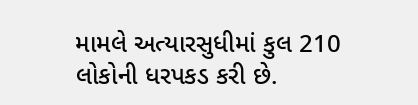મામલે અત્યારસુધીમાં કુલ 210 લોકોની ધરપકડ કરી છે.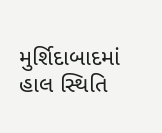મુર્શિદાબાદમાં હાલ સ્થિતિ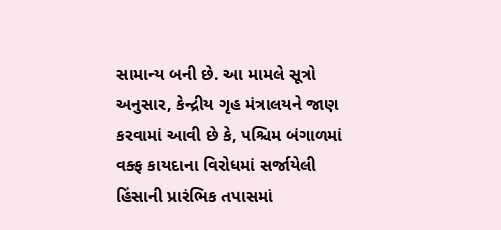સામાન્ય બની છે. આ મામલે સૂત્રો અનુસાર, કેન્દ્રીય ગૃહ મંત્રાલયને જાણ કરવામાં આવી છે કે, પશ્ચિમ બંગાળમાં વક્ફ કાયદાના વિરોધમાં સર્જાયેલી હિંસાની પ્રારંભિક તપાસમાં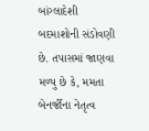બાંગ્લાદેશી બદમાશોની સંડોવણી છે. તપાસમાં જાણવા મળ્યુ છે કે, મમતા બેનર્જીના નેતૃત્વ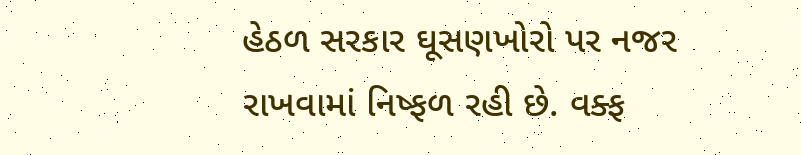હેઠળ સરકાર ઘૂસણખોરો પર નજર રાખવામાં નિષ્ફળ રહી છે. વક્ફ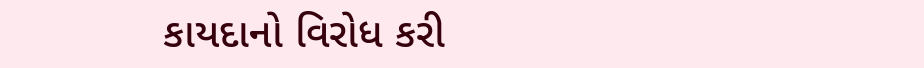કાયદાનો વિરોધ કરી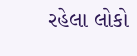રહેલા લોકો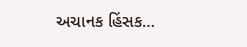અચાનક હિંસક…